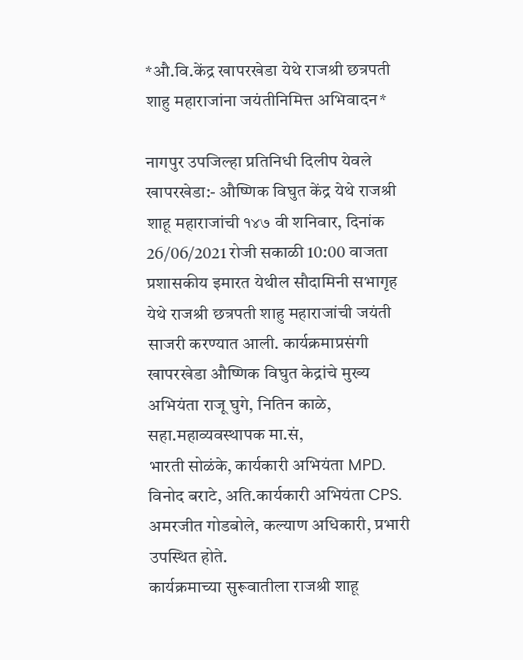*औ.वि.केंद्र खापरखेडा येथे राजश्री छत्रपती शाहु महाराजांना जयंतीनिमित्त अभिवादन*

नागपुर उपजिल्हा प्रतिनिधी दिलीप येवले
खापरखेडा:- औष्णिक विघुत केंद्र येथे राजश्री शाहू महाराजांची १४७ वी शनिवार, दिनांक 26/06/2021 रोजी सकाळी 10:00 वाजता प्रशासकीय इमारत येथील सौदामिनी सभागृह येथे राजश्री छत्रपती शाहु महाराजांची जयंती साजरी करण्यात आली. कार्यक्रमाप्रसंगी खापरखेडा औष्णिक विघुत केद्रांचे मुख्य अभियंता राजू घुगे, नितिन काळे, सहा.महाव्यवस्थापक मा.सं,
भारती सोळंके, कार्यकारी अभियंता MPD.
विनोद बराटे, अति.कार्यकारी अभियंता CPS.
अमरजीत गोडबोले, कल्याण अधिकारी, प्रभारी उपस्थित होते.
कार्यक्रमाच्या सुरूवातीला राजश्री शाहू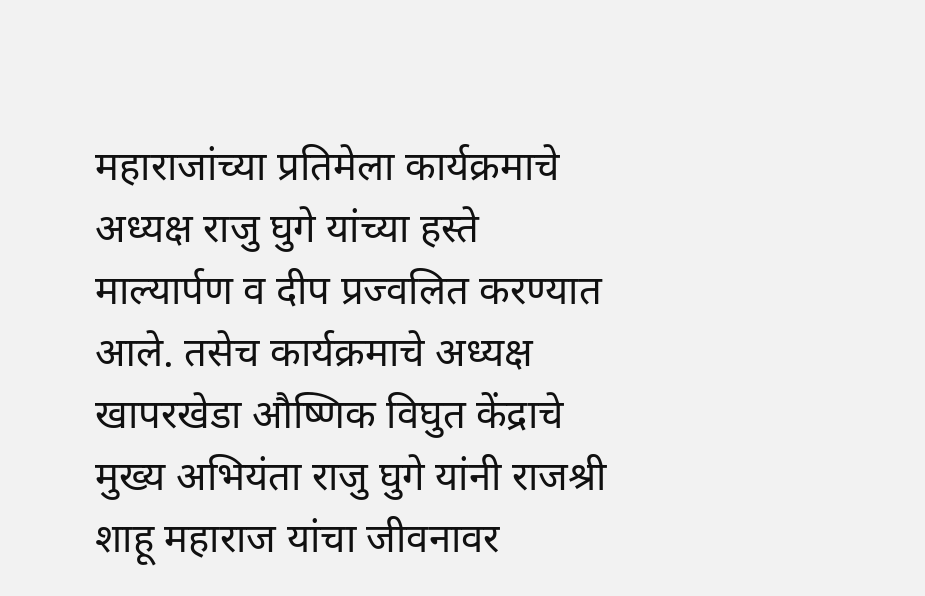महाराजांच्या प्रतिमेला कार्यक्रमाचे अध्यक्ष राजु घुगे यांच्या हस्ते माल्यार्पण व दीप प्रज्वलित करण्यात आले. तसेच कार्यक्रमाचे अध्यक्ष खापरखेडा औष्णिक विघुत केंद्राचे मुख्य अभियंता राजु घुगे यांनी राजश्री शाहू महाराज यांचा जीवनावर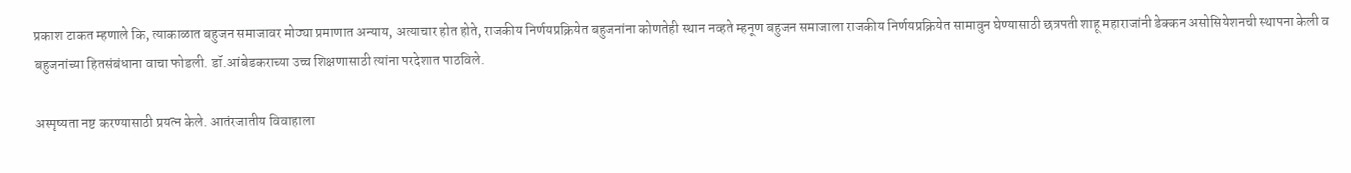प्रकाश टाकत म्हणाले कि, त्याकाळात बहुजन समाजावर मोठ्या प्रमाणात अन्याय, अत्याचार होत होते, राजकीय निर्णयप्रक्रियेत बहुजनांना कोणतेही स्थान नव्हते म्हनूण बहुजन समाजाला राजकीय निर्णयप्रक्रियेत सामावुन घेण्यासाठी छत्रपती शाहू महाराजांनी डेक्कन असोसियेशनची स्थापना केली व बहुजनांच्या हितसंबंधाना वाचा फोडली. डॉ.आंबेडकराच्या उच्च शिक्षणासाठी त्यांना परदेशात पाठविले.

अस्पृष्यता नष्ट करण्यासाठी प्रयत्न केले. आतंरजातीय विवाहाला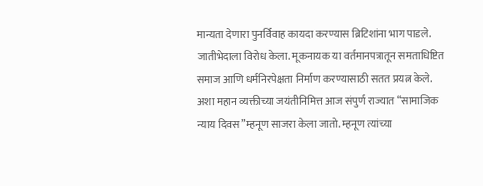मान्यता देणारा पुनर्विवाह कायदा करण्यास ब्रिटिशांना भाग पाडले. जातीभेदाला विरोध केला. मूकनायक या वर्तमानपत्रातून समताधिष्टित समाज आणि धर्मनिरपेक्षता निर्माण करण्यासाठी सतत प्रयत्न केले. अशा महान व्यक्तीच्या जयंतीनिमित्त आज संपुर्ण राज्यात “सामाजिक न्याय दिवस”म्हनूण साजरा केला जातो. म्हनूण त्यांच्या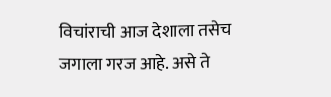विचांराची आज देशाला तसेच जगाला गरज आहे. असे ते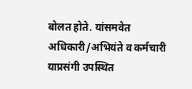बोलत होते. यांसमवेत अधिकारी/अभियंते व कर्मचारी याप्रसंगी उपस्थित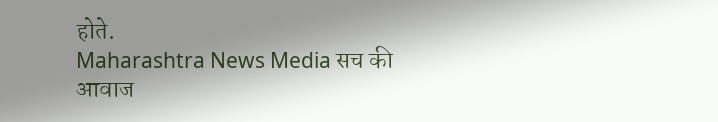होते.
Maharashtra News Media सच की आवाज